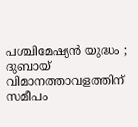പശ്ചിമേഷ്യൻ യുദ്ധം ; ദുബായ് വിമാനത്താവളത്തിന് സമീപം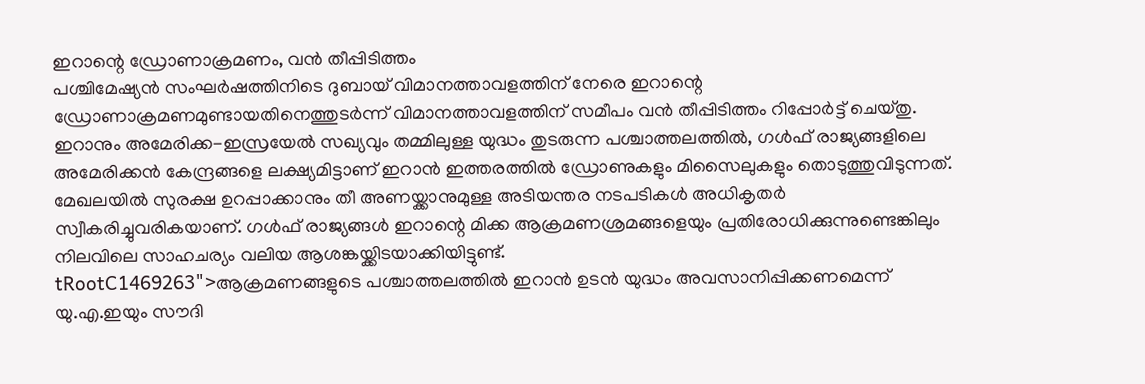ഇറാന്റെ ഡ്രോണാക്രമണം, വൻ തീപ്പിടിത്തം
പശ്ചിമേഷ്യൻ സംഘർഷത്തിനിടെ ദുബായ് വിമാനത്താവളത്തിന് നേരെ ഇറാന്റെ ഡ്രോണാക്രമണമുണ്ടായതിനെത്തുടർന്ന് വിമാനത്താവളത്തിന് സമീപം വൻ തീപ്പിടിത്തം റിപ്പോർട്ട് ചെയ്തു. ഇറാനും അമേരിക്ക-ഇസ്രയേൽ സഖ്യവും തമ്മിലുള്ള യുദ്ധം തുടരുന്ന പശ്ചാത്തലത്തിൽ, ഗൾഫ് രാജ്യങ്ങളിലെ അമേരിക്കൻ കേന്ദ്രങ്ങളെ ലക്ഷ്യമിട്ടാണ് ഇറാൻ ഇത്തരത്തിൽ ഡ്രോണുകളും മിസൈലുകളും തൊടുത്തുവിടുന്നത്. മേഖലയിൽ സുരക്ഷ ഉറപ്പാക്കാനും തീ അണയ്ക്കാനുമുള്ള അടിയന്തര നടപടികൾ അധികൃതർ സ്വീകരിച്ചുവരികയാണ്. ഗൾഫ് രാജ്യങ്ങൾ ഇറാന്റെ മിക്ക ആക്രമണശ്രമങ്ങളെയും പ്രതിരോധിക്കുന്നുണ്ടെങ്കിലും നിലവിലെ സാഹചര്യം വലിയ ആശങ്കയ്ക്കിടയാക്കിയിട്ടുണ്ട്.
tRootC1469263">ആക്രമണങ്ങളുടെ പശ്ചാത്തലത്തിൽ ഇറാൻ ഉടൻ യുദ്ധം അവസാനിപ്പിക്കണമെന്ന് യു.എ.ഇയും സൗദി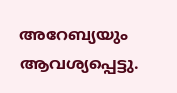അറേബ്യയും ആവശ്യപ്പെട്ടു.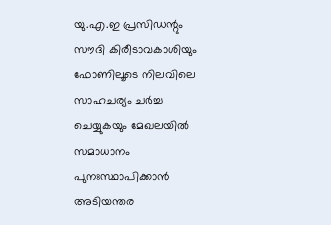യു.എ.ഇ പ്രസിഡന്റും സൗദി കിരീടാവകാശിയും ഫോണിലൂടെ നിലവിലെ സാഹചര്യം ചർച്ച ചെയ്യുകയും മേഖലയിൽ സമാധാനം പുനഃസ്ഥാപിക്കാൻ അടിയന്തര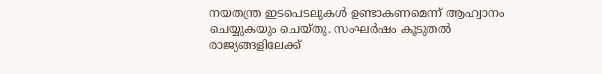നയതന്ത്ര ഇടപെടലുകൾ ഉണ്ടാകണമെന്ന് ആഹ്വാനം ചെയ്യുകയും ചെയ്തു. സംഘർഷം കൂടുതൽ രാജ്യങ്ങളിലേക്ക്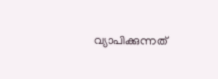വ്യാപിക്കുന്നത്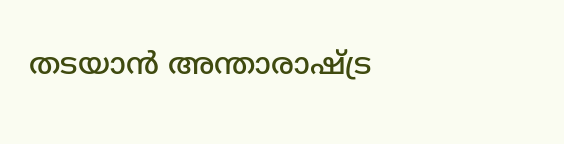തടയാൻ അന്താരാഷ്ട്ര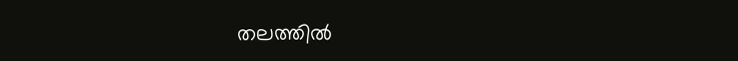തലത്തിൽ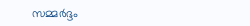സമ്മർദ്ദം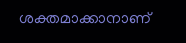ശക്തമാക്കാനാണ്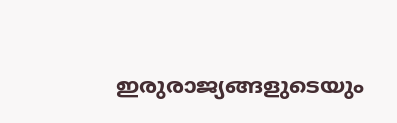ഇരുരാജ്യങ്ങളുടെയും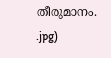തീരുമാനം.
.jpg)